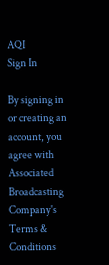AQI
Sign In

By signing in or creating an account, you agree with Associated Broadcasting Company's Terms & Conditions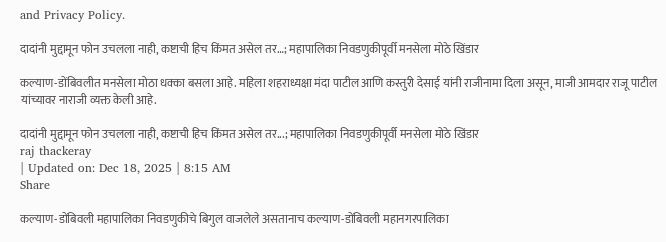and Privacy Policy.

दादांनी मुद्दामून फोन उचलला नाही, कष्टाची हिच किंमत असेल तर…; महापालिका निवडणुकीपूर्वी मनसेला मोठे खिंडार

कल्याण-डोंबिवलीत मनसेला मोठा धक्का बसला आहे. महिला शहराध्यक्षा मंदा पाटील आणि कस्तुरी देसाई यांनी राजीनामा दिला असून, माजी आमदार राजू पाटील यांच्यावर नाराजी व्यक्त केली आहे.

दादांनी मुद्दामून फोन उचलला नाही, कष्टाची हिच किंमत असेल तर...; महापालिका निवडणुकीपूर्वी मनसेला मोठे खिंडार
raj thackeray
| Updated on: Dec 18, 2025 | 8:15 AM
Share

कल्याण-डोंबिवली महापालिका निवडणुकीचे बिगुल वाजलेले असतानाच कल्याण-डोंबिवली महानगरपालिका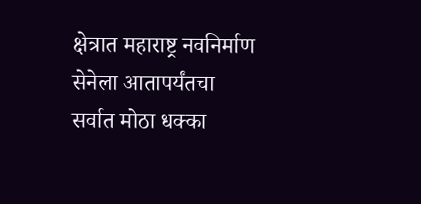क्षेत्रात महाराष्ट्र नवनिर्माण सेनेला आतापर्यंतचा सर्वात मोठा धक्का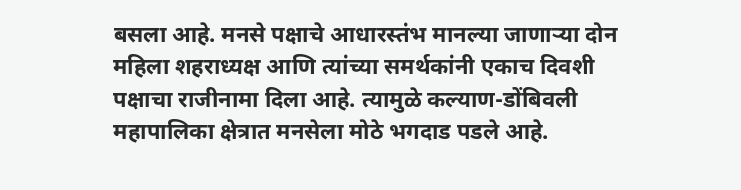बसला आहे. मनसे पक्षाचे आधारस्तंभ मानल्या जाणाऱ्या दोन महिला शहराध्यक्ष आणि त्यांच्या समर्थकांनी एकाच दिवशी पक्षाचा राजीनामा दिला आहे. त्यामुळे कल्याण-डोंबिवली महापालिका क्षेत्रात मनसेला मोठे भगदाड पडले आहे.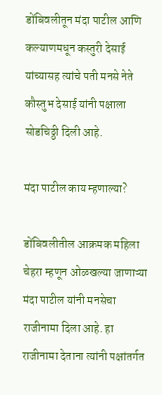डोंबिवलीतून मंदा पाटील आणि कल्याणमधून कस्तुरी देसाई यांच्यासह त्यांचे पती मनसे नेते कौस्तुभ देसाई यांनी पक्षाला सोडचिठ्ठी दिली आहे.

मंदा पाटील काय म्हणाल्या?

डोंबिवलीतील आक्रमक महिला चेहरा म्हणून ओळखल्या जाणाऱ्या मंदा पाटील यांनी मनसेचा राजीनामा दिला आहे. हा राजीनामा देताना त्यांनी पक्षांतर्गत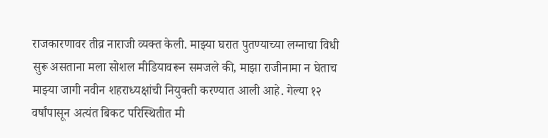राजकारणावर तीव्र नाराजी व्यक्त केली. माझ्या घरात पुतण्याच्या लग्नाचा विधी सुरू असताना मला सोशल मीडियावरून समजले की, माझा राजीनामा न घेताच माझ्या जागी नवीन शहराध्यक्षांची नियुक्ती करण्यात आली आहे. गेल्या १२ वर्षांपासून अत्यंत बिकट परिस्थितीत मी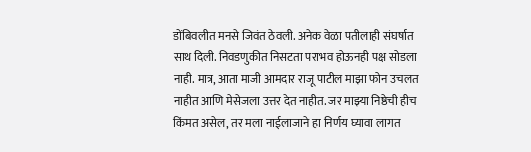डोंबिवलीत मनसे जिवंत ठेवली. अनेक वेळा पतीलाही संघर्षात साथ दिली. निवडणुकीत निसटता पराभव होऊनही पक्ष सोडला नाही. मात्र, आता माजी आमदार राजू पाटील माझा फोन उचलत नाहीत आणि मेसेजला उत्तर देत नाहीत. जर माझ्या निष्ठेची हीच किंमत असेल, तर मला नाईलाजाने हा निर्णय घ्यावा लागत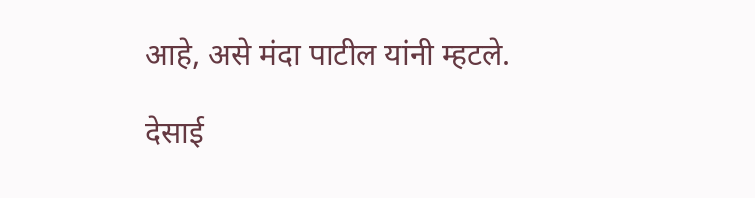आहे, असे मंदा पाटील यांनी म्हटले.

देसाई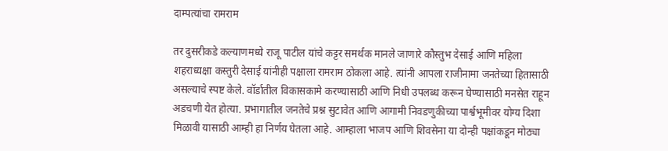दाम्पत्यांचा रामराम

तर दुसरीकडे कल्याणमध्ये राजू पाटील यांचे कट्टर समर्थक मानले जाणारे कौस्तुभ देसाई आणि महिला शहराध्यक्षा कस्तुरी देसाई यांनीही पक्षाला रामराम ठोकला आहे. त्यांनी आपला राजीनामा जनतेच्या हितासाठी असल्याचे स्पष्ट केले. वॉर्डातील विकासकामे करण्यासाठी आणि निधी उपलब्ध करून घेण्यासाठी मनसेत राहून अडचणी येत होत्या. प्रभागातील जनतेचे प्रश्न सुटावेत आणि आगामी निवडणुकीच्या पार्श्वभूमीवर योग्य दिशा मिळावी यासाठी आम्ही हा निर्णय घेतला आहे. आम्हाला भाजप आणि शिवसेना या दोन्ही पक्षांकडून मोठ्या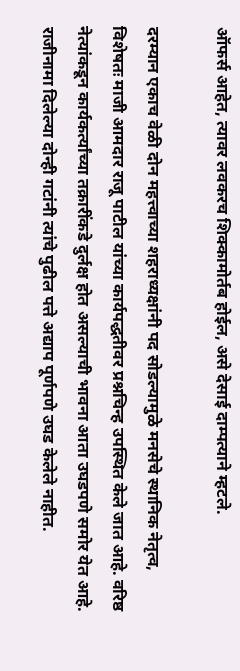ऑफर्स आहेत, त्यावर लवकरच शिक्कामोर्तब होईल, असे देसाई दाम्पत्याने म्हटले.

दरम्यान एकाच वेळी दोन महत्त्वाच्या शहराध्यक्षांनी पद सोडल्यामुळे मनसेचे स्थानिक नेतृत्व, विशेषतः माजी आमदार राजू पाटील यांच्या कार्यपद्धतीवर प्रश्नचिन्ह उपस्थित केले जात आहे. वरिष्ठ नेत्यांकडून कार्यकर्त्यांच्या तक्रारींकडे दुर्लक्ष होत असल्याची भावना आता उघडपणे समोर येत आहे. राजीनामा दिलेल्या दोन्ही गटांनी त्यांचे पुढील पत्ते अद्याप पूर्णपणे उघड केलेले नाहीत.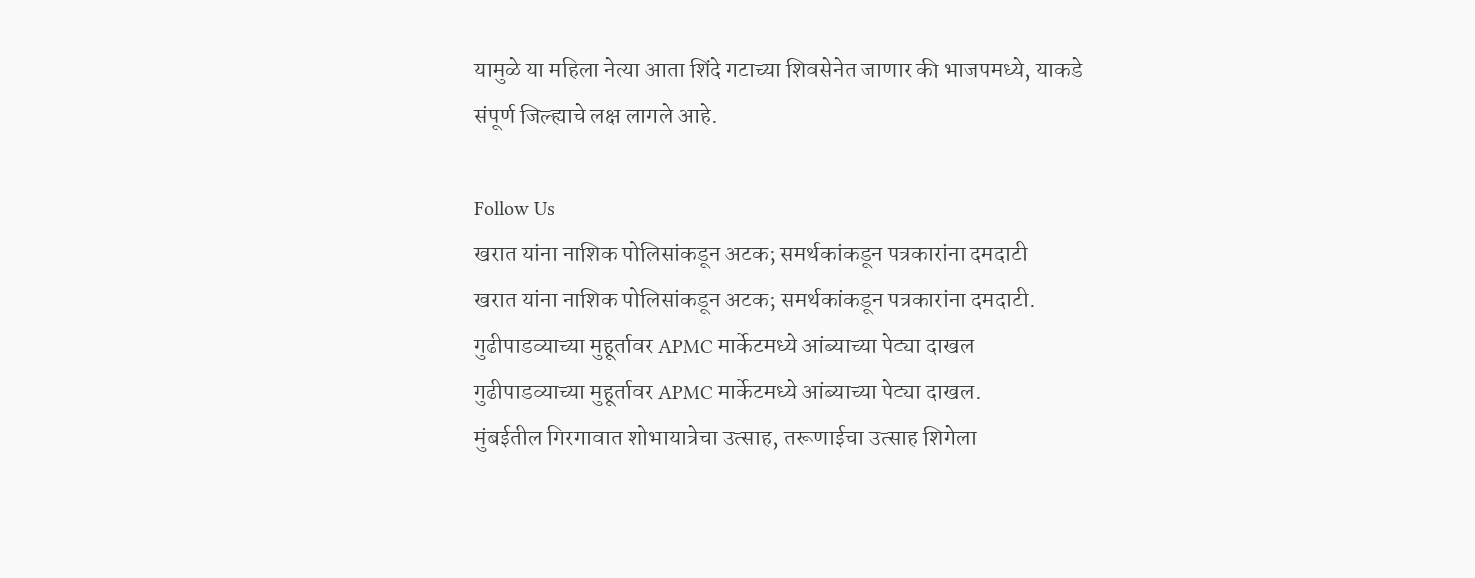यामुळे या महिला नेत्या आता शिंदे गटाच्या शिवसेनेत जाणार की भाजपमध्ये, याकडे संपूर्ण जिल्ह्याचे लक्ष लागले आहे.

Follow Us
खरात यांना नाशिक पोलिसांकडून अटक; समर्थकांकडून पत्रकारांना दमदाटी
खरात यांना नाशिक पोलिसांकडून अटक; समर्थकांकडून पत्रकारांना दमदाटी.
गुढीपाडव्याच्या मुहूर्तावर APMC मार्केटमध्ये आंब्याच्या पेट्या दाखल
गुढीपाडव्याच्या मुहूर्तावर APMC मार्केटमध्ये आंब्याच्या पेट्या दाखल.
मुंबईतील गिरगावात शोभायात्रेचा उत्साह, तरूणाईचा उत्साह शिगेला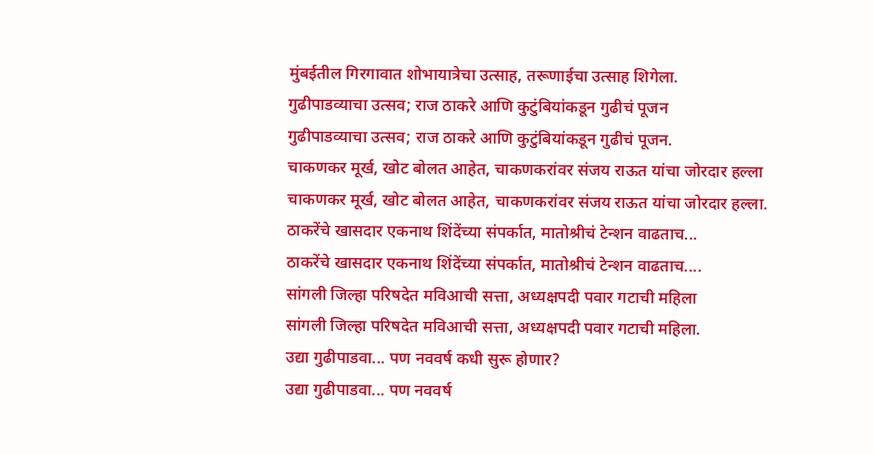मुंबईतील गिरगावात शोभायात्रेचा उत्साह, तरूणाईचा उत्साह शिगेला.
गुढीपाडव्याचा उत्सव; राज ठाकरे आणि कुटुंबियांकडून गुढीचं पूजन
गुढीपाडव्याचा उत्सव; राज ठाकरे आणि कुटुंबियांकडून गुढीचं पूजन.
चाकणकर मूर्ख, खोट बोलत आहेत, चाकणकरांवर संजय राऊत यांचा जोरदार हल्ला
चाकणकर मूर्ख, खोट बोलत आहेत, चाकणकरांवर संजय राऊत यांचा जोरदार हल्ला.
ठाकरेंचे खासदार एकनाथ शिंदेंच्या संपर्कात, मातोश्रीचं टेन्शन वाढताच...
ठाकरेंचे खासदार एकनाथ शिंदेंच्या संपर्कात, मातोश्रीचं टेन्शन वाढताच....
सांगली जिल्हा परिषदेत मविआची सत्ता, अध्यक्षपदी पवार गटाची महिला
सांगली जिल्हा परिषदेत मविआची सत्ता, अध्यक्षपदी पवार गटाची महिला.
उद्या गुढीपाडवा... पण नववर्ष कधी सुरू होणार?
उद्या गुढीपाडवा... पण नववर्ष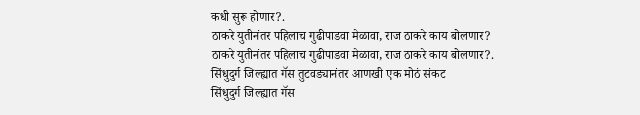कधी सुरू होणार?.
ठाकरे युतीनंतर पहिलाच गुढीपाडवा मेळावा, राज ठाकरे काय बोलणार?
ठाकरे युतीनंतर पहिलाच गुढीपाडवा मेळावा, राज ठाकरे काय बोलणार?.
सिंधुदुर्ग जिल्ह्यात गॅस तुटवड्यानंतर आणखी एक मोठं संकट
सिंधुदुर्ग जिल्ह्यात गॅस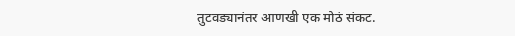तुटवड्यानंतर आणखी एक मोठं संकट.